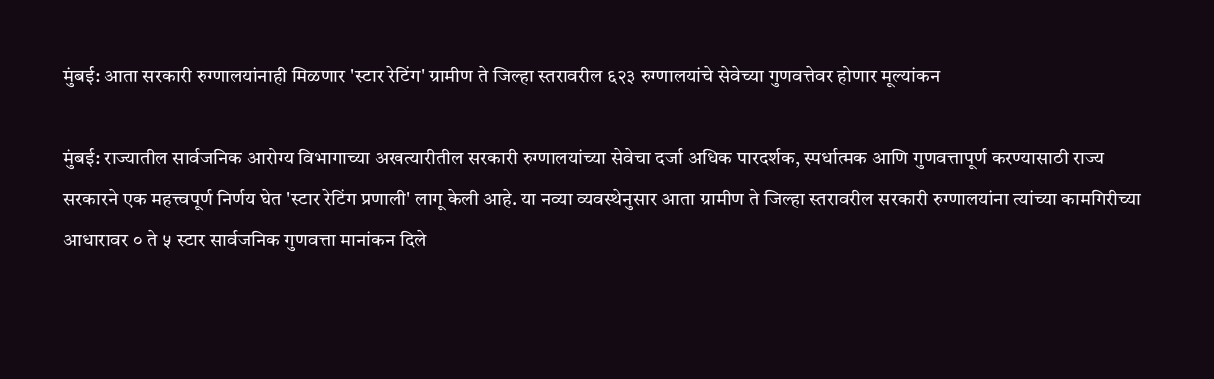मुंबई: आता सरकारी रुग्णालयांनाही मिळणार 'स्टार रेटिंग' ग्रामीण ते जिल्हा स्तरावरील ६२३ रुग्णालयांचे सेवेच्या गुणवत्तेवर होणार मूल्यांकन

मुंबई: राज्यातील सार्वजनिक आरोग्य विभागाच्या अखत्यारीतील सरकारी रुग्णालयांच्या सेवेचा दर्जा अधिक पारदर्शक, स्पर्धात्मक आणि गुणवत्तापूर्ण करण्यासाठी राज्य सरकारने एक महत्त्वपूर्ण निर्णय घेत 'स्टार रेटिंग प्रणाली' लागू केली आहे. या नव्या व्यवस्थेनुसार आता ग्रामीण ते जिल्हा स्तरावरील सरकारी रुग्णालयांना त्यांच्या कामगिरीच्या आधारावर ० ते ५ स्टार सार्वजनिक गुणवत्ता मानांकन दिले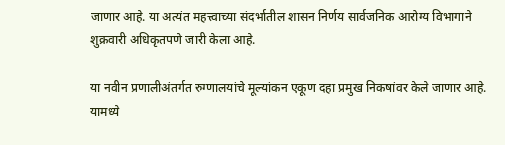जाणार आहे. या अत्यंत महत्त्वाच्या संदर्भातील शासन निर्णय सार्वजनिक आरोग्य विभागाने शुक्रवारी अधिकृतपणे जारी केला आहे.

या नवीन प्रणालीअंतर्गत रुग्णालयांचे मूल्यांकन एकूण दहा प्रमुख निकषांवर केले जाणार आहे. यामध्ये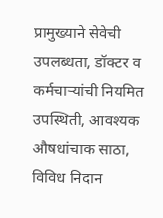प्रामुख्याने सेवेची उपलब्धता, डॉक्टर व कर्मचाऱ्यांची नियमित उपस्थिती, आवश्यक औषधांचाक साठा, विविध निदान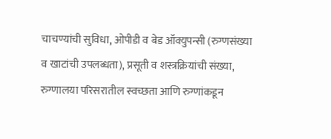चाचण्यांची सुविधा, ओपीडी व बेड ऑक्युपन्सी (रुग्णसंख्या व खाटांची उपलब्धता), प्रसूती व शस्त्रक्रियांची संख्या, रुग्णालया परिसरातील स्वच्छता आणि रुग्णांकडून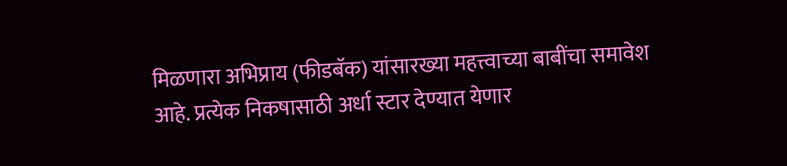मिळणारा अभिप्राय (फीडबॅक) यांसारख्या महत्त्वाच्या बाबींचा समावेश आहे. प्रत्येक निकषासाठी अर्धा स्टार देण्यात येणार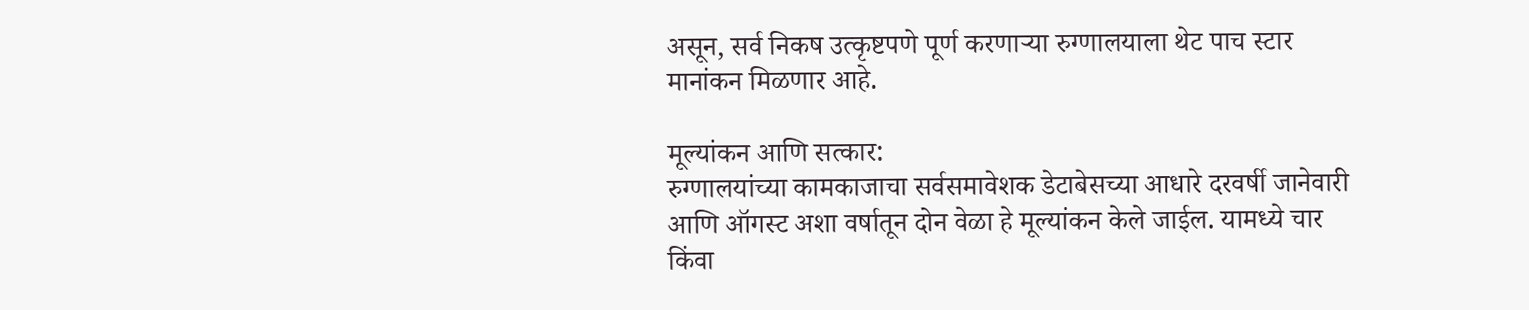असून, सर्व निकष उत्कृष्टपणे पूर्ण करणाऱ्या रुग्णालयाला थेट पाच स्टार मानांकन मिळणार आहे.

मूल्यांकन आणि सत्कार:
रुग्णालयांच्या कामकाजाचा सर्वसमावेशक डेटाबेसच्या आधारे दरवर्षी जानेवारी आणि ऑगस्ट अशा वर्षातून दोन वेळा हे मूल्यांकन केले जाईल. यामध्ये चार किंवा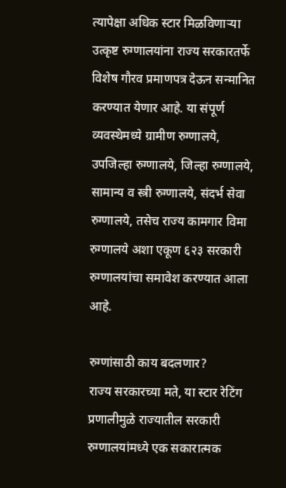त्यापेक्षा अधिक स्टार मिळविणाऱ्या उत्कृष्ट रुग्णालयांना राज्य सरकारतर्फे विशेष गौरव प्रमाणपत्र देऊन सन्मानित करण्यात येणार आहे. या संपूर्ण व्यवस्थेमध्ये ग्रामीण रुग्णालये, उपजिल्हा रुग्णालये, जिल्हा रुग्णालये, सामान्य व स्त्री रुग्णालये, संदर्भ सेवा रुग्णालये, तसेच राज्य कामगार विमा रुग्णालये अशा एकूण ६२३ सरकारी रुग्णालयांचा समावेश करण्यात आला आहे.

रुग्णांसाठी काय बदलणार?
राज्य सरकारच्या मते, या स्टार रेटिंग प्रणालीमुळे राज्यातील सरकारी रुग्णालयांमध्ये एक सकारात्मक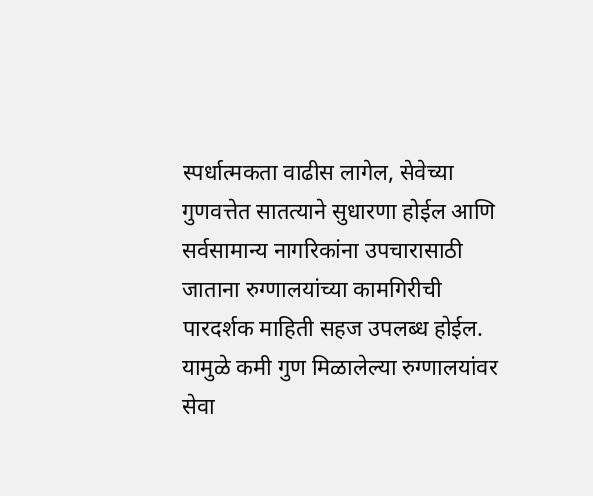स्पर्धात्मकता वाढीस लागेल, सेवेच्या गुणवत्तेत सातत्याने सुधारणा होईल आणि सर्वसामान्य नागरिकांना उपचारासाठी जाताना रुग्णालयांच्या कामगिरीची पारदर्शक माहिती सहज उपलब्ध होईल. यामुळे कमी गुण मिळालेल्या रुग्णालयांवर सेवा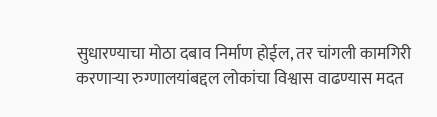सुधारण्याचा मोठा दबाव निर्माण होईल, तर चांगली कामगिरी करणाऱ्या रुग्णालयांबद्दल लोकांचा विश्वास वाढण्यास मदत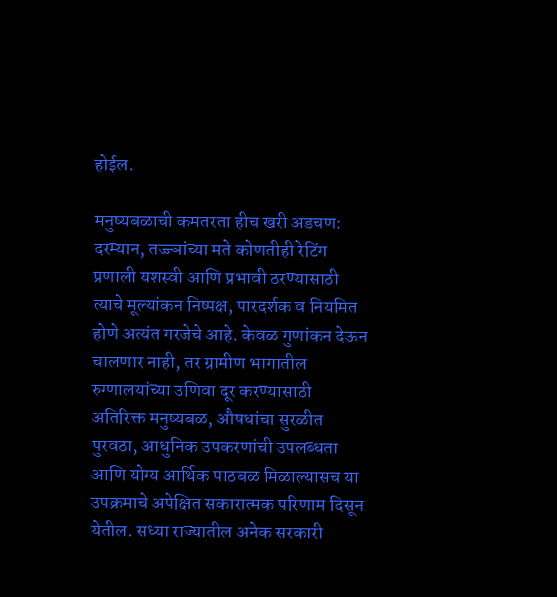होईल.

मनुष्यबळाची कमतरता हीच खरी अडचण:
दरम्यान, तज्ज्ञांच्या मते कोणतीही रेटिंग प्रणाली यशस्वी आणि प्रभावी ठरण्यासाठी त्याचे मूल्यांकन निष्पक्ष, पारदर्शक व नियमित होणे अत्यंत गरजेचे आहे. केवळ गुणांकन देऊन चालणार नाही, तर ग्रामीण भागातील रुग्णालयांच्या उणिवा दूर करण्यासाठी अतिरिक्त मनुष्यबळ, औषधांचा सुरळीत पुरवठा, आधुनिक उपकरणांची उपलब्धता आणि योग्य आर्थिक पाठबळ मिळाल्यासच या उपक्रमाचे अपेक्षित सकारात्मक परिणाम दिसून येतील. सध्या राज्यातील अनेक सरकारी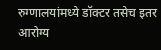रुग्णालयांमध्ये डॉक्टर तसेच इतर आरोग्य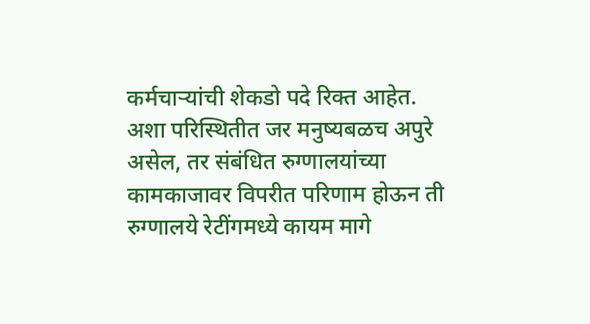कर्मचाऱ्यांची शेकडो पदे रिक्त आहेत. अशा परिस्थितीत जर मनुष्यबळच अपुरे असेल, तर संबंधित रुग्णालयांच्या कामकाजावर विपरीत परिणाम होऊन ती रुग्णालये रेटींगमध्ये कायम मागे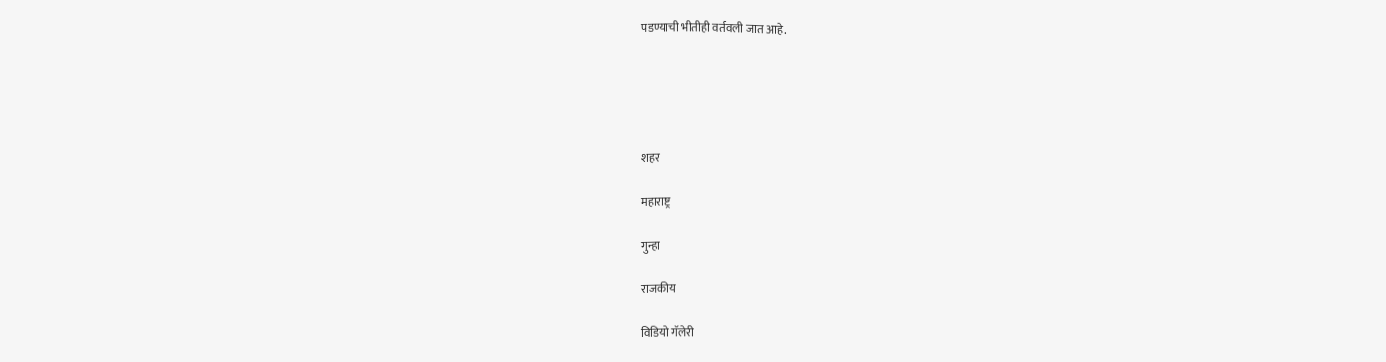पडण्याची भीतीही वर्तवली जात आहे.





शहर

महाराष्ट्र

गुन्हा

राजकीय

विडियो गॅलेरी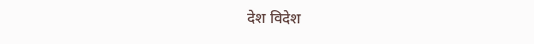देश विदेश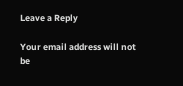Leave a Reply

Your email address will not be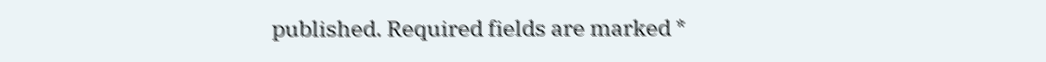published. Required fields are marked *